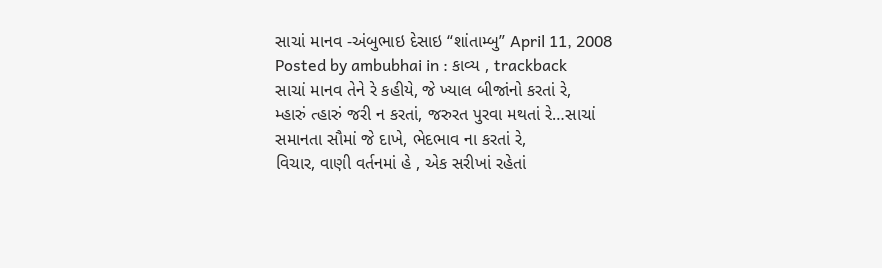સાચાં માનવ -અંબુભાઇ દેસાઇ “શાંતામ્બુ” April 11, 2008
Posted by ambubhai in : કાવ્ય , trackback
સાચાં માનવ તેને રે કહીયે, જે ખ્યાલ બીજાંનો કરતાં રે,
મ્હારું ત્હારું જરી ન કરતાં, જરુરત પુરવા મથતાં રે…સાચાં
સમાનતા સૌમાં જે દાખે, ભેદભાવ ના કરતાં રે,
વિચાર, વાણી વર્તનમાં હે , એક સરીખાં રહેતાં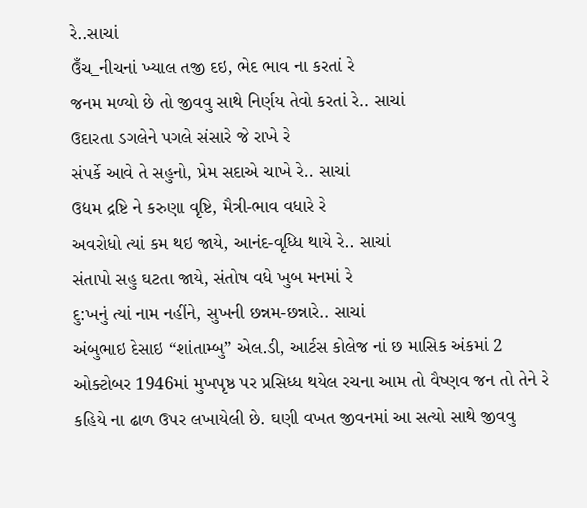રે..સાચાં
ઉઁચ_નીચનાં ખ્યાલ તજી દઇ, ભેદ ભાવ ના કરતાં રે
જનમ મળ્યો છે તો જીવવુ સાથે નિર્ણય તેવો કરતાં રે.. સાચાં
ઉદારતા ડગલેને પગલે સંસારે જે રાખે રે
સંપર્કે આવે તે સહુનો, પ્રેમ સદાએ ચાખે રે.. સાચાં
ઉદ્યમ દ્રષ્ટિ ને કરુણા વૃષ્ટિ, મૈત્રી-ભાવ વધારે રે
અવરોધો ત્યાં કમ થઇ જાયે, આનંદ-વૃધ્ધિ થાયે રે.. સાચાં
સંતાપો સહુ ઘટતા જાયે, સંતોષ વધે ખુબ મનમાં રે
દુ:ખનું ત્યાં નામ નહીંને, સુખની છન્નમ-છન્નારે.. સાચાં
અંબુભાઇ દેસાઇ “શાંતામ્બુ” એલ.ડી, આર્ટસ કોલેજ નાં છ માસિક અંકમાં 2 ઓક્ટોબર 1946માં મુખપૃષ્ઠ પર પ્રસિધ્ધ થયેલ રચના આમ તો વૈષ્ણવ જન તો તેને રે કહિયે ના ઢાળ ઉપર લખાયેલી છે. ઘણી વખત જીવનમાં આ સત્યો સાથે જીવવુ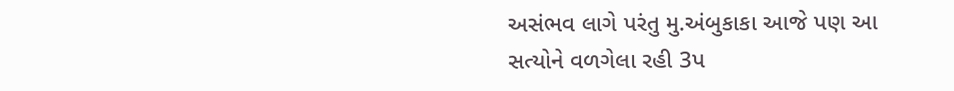અસંભવ લાગે પરંતુ મુ.અંબુકાકા આજે પણ આ સત્યોને વળગેલા રહી 3પ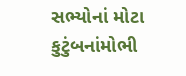સભ્યોનાં મોટા કુટુંબનાંમોભી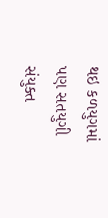થઇ કળયુગમાં પણ સતયુગી સંયુક્ત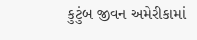કુટુંબ જીવન અમેરીકામાં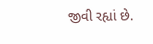જીવી રહ્યાં છે.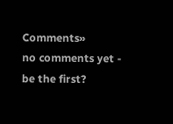Comments»
no comments yet - be the first?